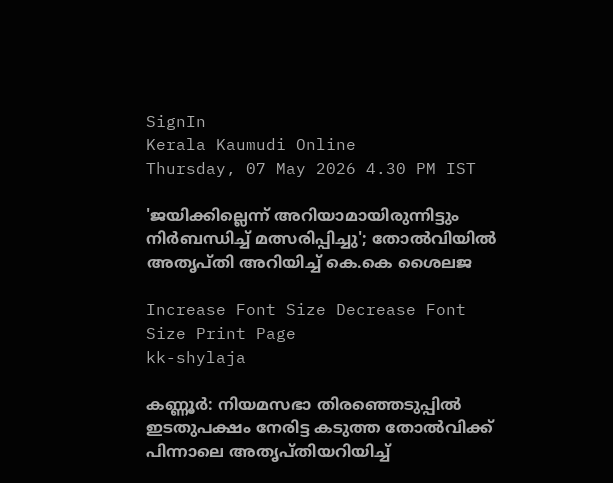SignIn
Kerala Kaumudi Online
Thursday, 07 May 2026 4.30 PM IST

'ജയിക്കില്ലെന്ന് അറിയാമായിരുന്നിട്ടും നിർബന്ധിച്ച് മത്സരിപ്പിച്ചു'; തോൽവിയിൽ അതൃപ്തി അറിയിച്ച് കെ.കെ ശൈലജ

Increase Font Size Decrease Font Size Print Page
kk-shylaja

കണ്ണൂർ: നിയമസഭാ തിരഞ്ഞെടുപ്പിൽ ഇടതുപക്ഷം നേരിട്ട കടുത്ത തോൽവിക്ക് പിന്നാലെ അതൃപ്തിയറിയിച്ച്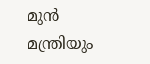മുൻ മന്ത്രിയും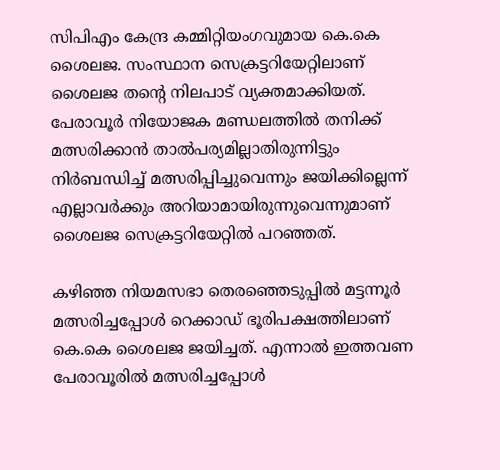സിപിഎം കേന്ദ്ര കമ്മിറ്റിയംഗവുമായ കെ.കെ ശൈലജ. സംസ്ഥാന സെക്രട്ടറിയേറ്റിലാണ് ശൈലജ തന്റെ നിലപാട് വ്യക്തമാക്കിയത്. പേരാവൂർ നിയോജക മണ്ഡലത്തിൽ തനിക്ക് മത്സരിക്കാൻ താല്‍പര്യമില്ലാതിരുന്നിട്ടും നിർബന്ധിച്ച് മത്സരിപ്പിച്ചുവെന്നും ജയിക്കില്ലെന്ന് എല്ലാവർക്കും അറിയാമായിരുന്നുവെന്നുമാണ് ശൈലജ സെക്രട്ടറിയേറ്റിൽ പറഞ്ഞത്.

കഴിഞ്ഞ നിയമസഭാ തെരഞ്ഞെടുപ്പിൽ മട്ടന്നൂർ മത്സരിച്ചപ്പോൾ റെക്കാഡ് ഭൂരിപക്ഷത്തിലാണ് കെ.കെ ശൈലജ ജയിച്ചത്. എന്നാൽ ഇത്തവണ പേരാവൂരിൽ മത്സരിച്ചപ്പോൾ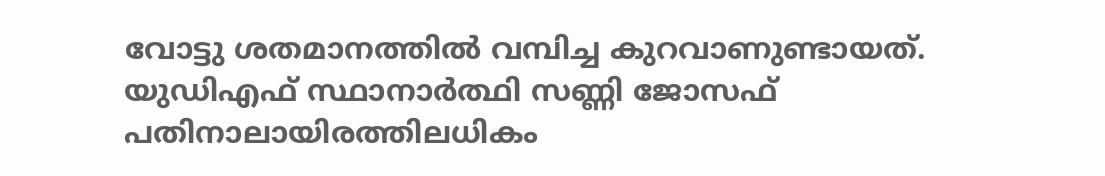വോട്ടു ശതമാനത്തിൽ വമ്പിച്ച കുറവാണുണ്ടായത്. യുഡിഎഫ് സ്ഥാനാർത്ഥി സണ്ണി ജോസഫ് പതിനാലായിരത്തിലധികം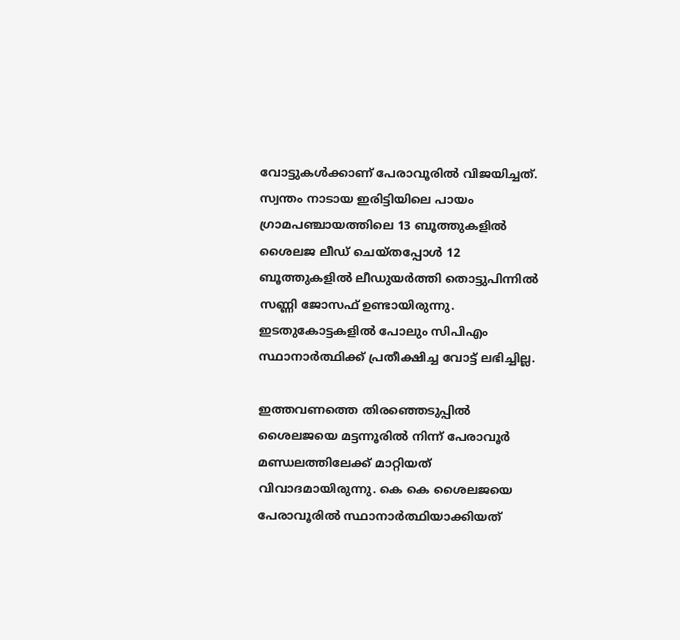വോട്ടുകൾക്കാണ് പേരാവൂരിൽ വിജയിച്ചത്. സ്വന്തം നാടായ ഇരിട്ടിയിലെ പായം ഗ്രാമപഞ്ചായത്തിലെ 13 ബൂത്തുകളിൽ ശൈലജ ലീഡ് ചെയ്തപ്പോൾ 12 ബൂത്തുകളിൽ ലീഡുയർത്തി തൊട്ടുപിന്നിൽ സണ്ണി ജോസഫ് ഉണ്ടായിരുന്നു. ഇടതുകോട്ടകളിൽ പോലും സിപിഎം സ്ഥാനാർത്ഥിക്ക് പ്രതീക്ഷിച്ച വോട്ട് ലഭിച്ചില്ല.

ഇത്തവണത്തെ തിരഞ്ഞെടുപ്പിൽ ശൈലജയെ മട്ടന്നൂരിൽ നിന്ന് പേരാവൂർ മണ്ഡലത്തിലേക്ക് മാറ്റിയത് വിവാദമായിരുന്നു. കെ കെ ശൈലജയെ പേരാവൂരിൽ സ്ഥാനാർത്ഥിയാക്കിയത്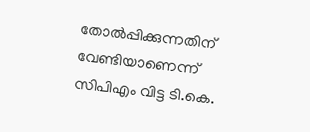തോൽപ്പിക്കുന്നതിന് വേണ്ടിയാണെന്ന് സിപിഎം വിട്ട ടി.കെ.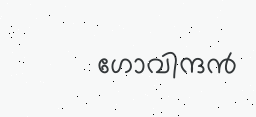ഗോവിന്ദൻ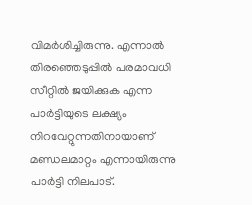വിമർശിച്ചിരുന്നു. എന്നാൽ തിരഞ്ഞെടുപ്പിൽ പരമാവധി സീറ്റിൽ ജയിക്കുക എന്ന പാർട്ടിയുടെ ലക്ഷ്യം നിറവേറ്റുന്നതിനായാണ് മണ്ഡലമാറ്റം എന്നായിരുന്നു പാർട്ടി നിലപാട്.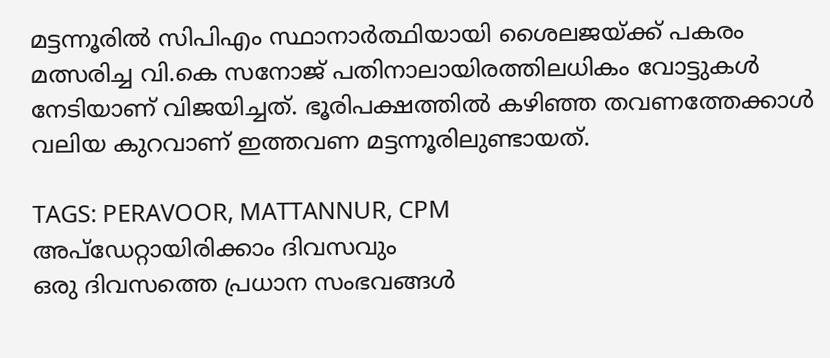മട്ടന്നൂരിൽ സിപിഎം സ്ഥാനാർത്ഥിയായി ശൈലജയ്ക്ക് പകരം മത്സരിച്ച വി.കെ സനോജ് പതിനാലായിരത്തിലധികം വോട്ടുകൾ നേടിയാണ് വിജയിച്ചത്. ഭൂരിപക്ഷത്തിൽ കഴിഞ്ഞ തവണത്തേക്കാൾ വലിയ കുറവാണ് ഇത്തവണ മട്ടന്നൂരിലുണ്ടായത്.

TAGS: PERAVOOR, MATTANNUR, CPM
അപ്ഡേറ്റായിരിക്കാം ദിവസവും
ഒരു ദിവസത്തെ പ്രധാന സംഭവങ്ങൾ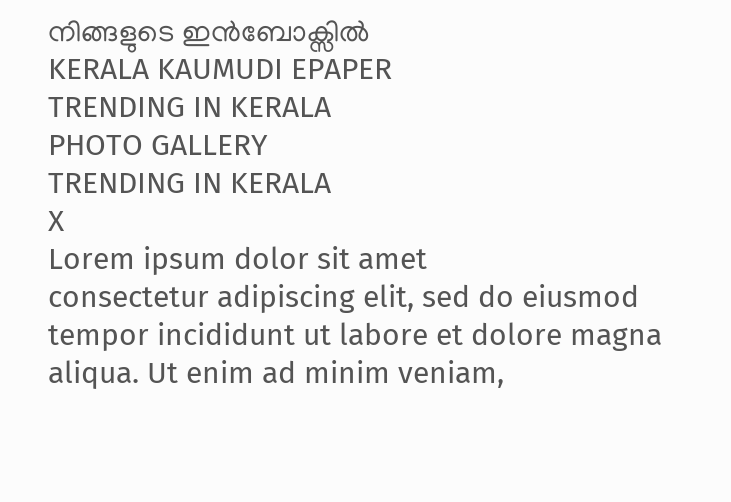നിങ്ങളുടെ ഇൻബോക്സിൽ
KERALA KAUMUDI EPAPER
TRENDING IN KERALA
PHOTO GALLERY
TRENDING IN KERALA
X
Lorem ipsum dolor sit amet
consectetur adipiscing elit, sed do eiusmod tempor incididunt ut labore et dolore magna aliqua. Ut enim ad minim veniam,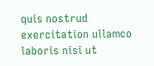quis nostrud exercitation ullamco laboris nisi ut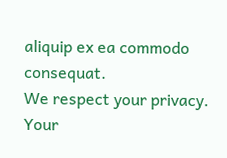aliquip ex ea commodo consequat.
We respect your privacy. Your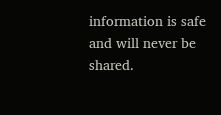information is safe and will never be shared.